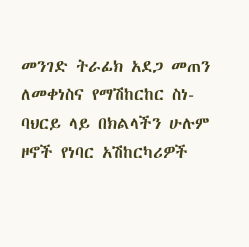መንገድ ትራፊክ አደጋ መጠን ለመቀነስና የማሽከርከር ስነ-ባህርይ ላይ በክልላችን ሁሉም ዞኖች የነባር አሽከርካሪዎች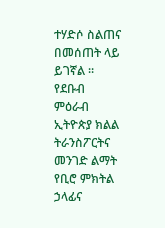ተሃድሶ ስልጠና በመሰጠት ላይ ይገኛል ።
የደቡብ ምዕራብ ኢትዮጵያ ክልል ትራንስፖርትና መንገድ ልማት የቢሮ ምክትል ኃላፊና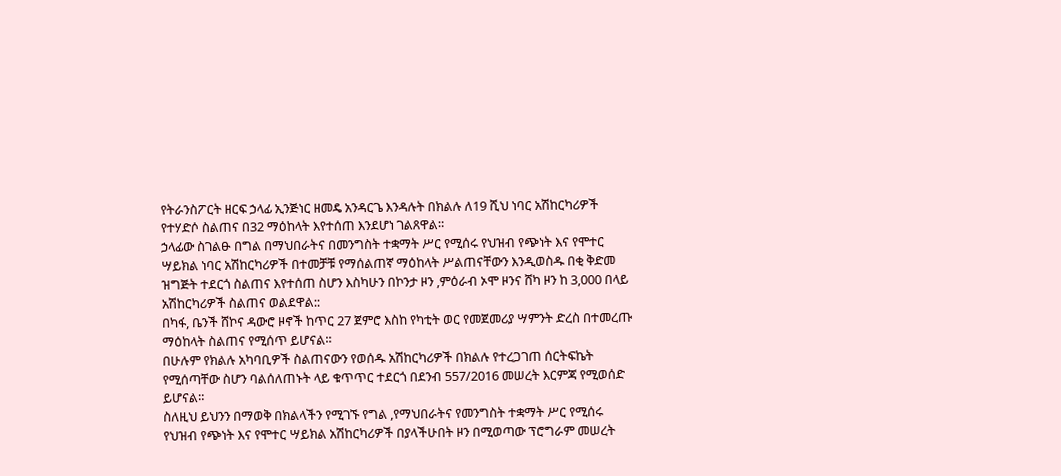የትራንስፖርት ዘርፍ ኃላፊ ኢንጅነር ዘመዴ አንዳርጌ እንዳሉት በክልሉ ለ19 ሺህ ነባር አሽከርካሪዎች የተሃድሶ ስልጠና በ32 ማዕከላት እየተሰጠ እንደሆነ ገልጸዋል።
ኃላፊው ስገልፁ በግል በማህበራትና በመንግስት ተቋማት ሥር የሚሰሩ የህዝብ የጭነት እና የሞተር ሣይክል ነባር አሽከርካሪዎች በተመቻቹ የማሰልጠኛ ማዕከላት ሥልጠናቸውን እንዲወስዱ በቂ ቅድመ ዝግጅት ተደርጎ ስልጠና እየተሰጠ ስሆን እስካሁን በኮንታ ዞን ,ምዕራብ ኦሞ ዞንና ሸካ ዞን ከ 3,000 በላይ አሽከርካሪዎች ስልጠና ወልደዋል::
በካፋ, ቤንች ሸኮና ዳውሮ ዞኖች ከጥር 27 ጀምሮ እስከ የካቲት ወር የመጀመሪያ ሣምንት ድረስ በተመረጡ ማዕከላት ስልጠና የሚሰጥ ይሆናል።
በሁሉም የክልሉ አካባቢዎች ስልጠናውን የወሰዱ አሽከርካሪዎች በክልሉ የተረጋገጠ ሰርትፍኬት የሚሰጣቸው ስሆን ባልሰለጠኑት ላይ ቁጥጥር ተደርጎ በደንብ 557/2016 መሠረት እርምጃ የሚወሰድ ይሆናል።
ስለዚህ ይህንን በማወቅ በክልላችን የሚገኙ የግል ,የማህበራትና የመንግስት ተቋማት ሥር የሚሰሩ የህዝብ የጭነት እና የሞተር ሣይክል አሽከርካሪዎች በያላችሁበት ዞን በሚወጣው ፕሮግራም መሠረት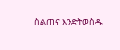ስልጠና እንድትወስዱ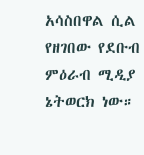አሳስበዋል ሲል የዘገበው የደቡብ ምዕራብ ሚዲያ ኔትወርክ ነው።